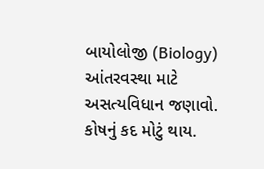બાયોલોજી (Biology) આંતરવસ્થા માટે અસત્યવિધાન જણાવો. કોષનું કદ મોટું થાય.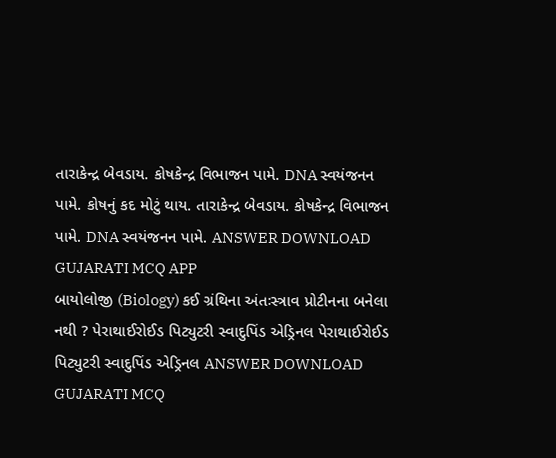તારાકેન્દ્ર બેવડાય. કોષકેન્દ્ર વિભાજન પામે. DNA સ્વયંજનન પામે. કોષનું કદ મોટું થાય. તારાકેન્દ્ર બેવડાય. કોષકેન્દ્ર વિભાજન પામે. DNA સ્વયંજનન પામે. ANSWER DOWNLOAD GUJARATI MCQ APP
બાયોલોજી (Biology) કઈ ગ્રંથિના અંતઃસ્ત્રાવ પ્રોટીનના બનેલા નથી ? પેરાથાઈરોઈડ પિટ્યુટરી સ્વાદુપિંડ એડ્રિનલ પેરાથાઈરોઈડ પિટ્યુટરી સ્વાદુપિંડ એડ્રિનલ ANSWER DOWNLOAD GUJARATI MCQ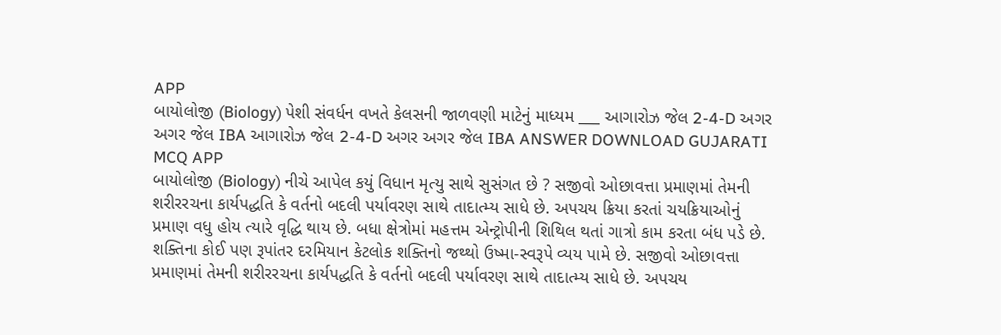APP
બાયોલોજી (Biology) પેશી સંવર્ધન વખતે કેલસની જાળવણી માટેનું માધ્યમ ___ આગારોઝ જેલ 2-4-D અગર અગર જેલ IBA આગારોઝ જેલ 2-4-D અગર અગર જેલ IBA ANSWER DOWNLOAD GUJARATI MCQ APP
બાયોલોજી (Biology) નીચે આપેલ કયું વિધાન મૃત્યુ સાથે સુસંગત છે ? સજીવો ઓછાવત્તા પ્રમાણમાં તેમની શરીરરચના કાર્યપદ્ધતિ કે વર્તનો બદલી પર્યાવરણ સાથે તાદાત્મ્ય સાધે છે. અપચય ક્રિયા કરતાં ચયક્રિયાઓનું પ્રમાણ વધુ હોય ત્યારે વૃદ્ધિ થાય છે. બધા ક્ષેત્રોમાં મહત્તમ એન્ટ્રોપીની શિથિલ થતાં ગાત્રો કામ કરતા બંધ પડે છે. શક્તિના કોઈ પણ રૂપાંતર દરમિયાન કેટલોક શક્તિનો જથ્થો ઉષ્મા-સ્વરૂપે વ્યય પામે છે. સજીવો ઓછાવત્તા પ્રમાણમાં તેમની શરીરરચના કાર્યપદ્ધતિ કે વર્તનો બદલી પર્યાવરણ સાથે તાદાત્મ્ય સાધે છે. અપચય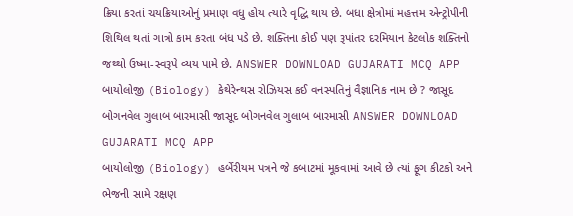ક્રિયા કરતાં ચયક્રિયાઓનું પ્રમાણ વધુ હોય ત્યારે વૃદ્ધિ થાય છે. બધા ક્ષેત્રોમાં મહત્તમ એન્ટ્રોપીની શિથિલ થતાં ગાત્રો કામ કરતા બંધ પડે છે. શક્તિના કોઈ પણ રૂપાંતર દરમિયાન કેટલોક શક્તિનો જથ્થો ઉષ્મા-સ્વરૂપે વ્યય પામે છે. ANSWER DOWNLOAD GUJARATI MCQ APP
બાયોલોજી (Biology) કેથેરેન્થસ રોઝિયસ કઈ વનસ્પતિનું વૈજ્ઞાનિક નામ છે ? જાસૂદ બોગનવેલ ગુલાબ બારમાસી જાસૂદ બોગનવેલ ગુલાબ બારમાસી ANSWER DOWNLOAD GUJARATI MCQ APP
બાયોલોજી (Biology) હર્બેરીયમ પત્રને જે કબાટમાં મૂકવામાં આવે છે ત્યાં ફૂગ કીટકો અને ભેજની સામે રક્ષણ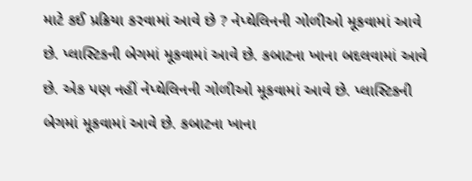માટે કઈ પ્રક્રિયા કરવામાં આવે છે ? નેપ્થેલિનની ગોળીઓ મૂકવામાં આવે છે. પ્લાસ્ટિકની બેગમાં મૂકવામાં આવે છે. કબાટના ખાના બદલવામાં આવે છે. એક પણ નહીં નેપ્થેલિનની ગોળીઓ મૂકવામાં આવે છે. પ્લાસ્ટિકની બેગમાં મૂકવામાં આવે છે. કબાટના ખાના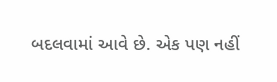બદલવામાં આવે છે. એક પણ નહીં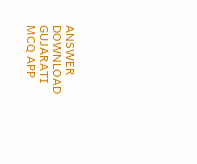ANSWER DOWNLOAD GUJARATI MCQ APP